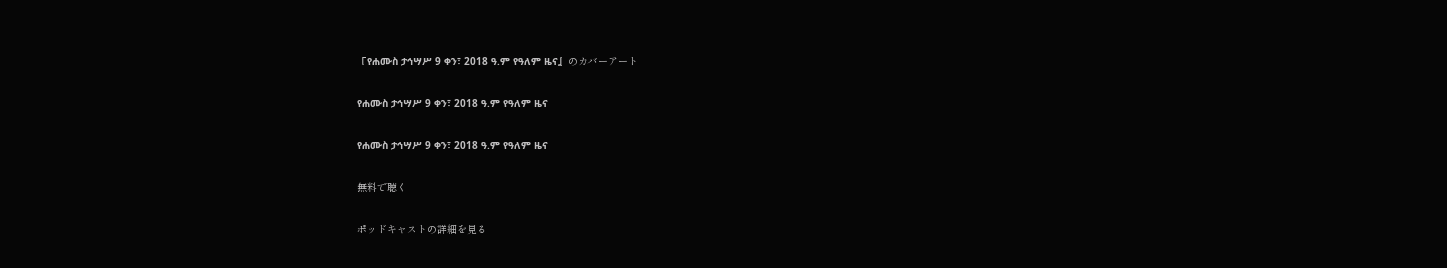『የሐሙስ ታኅሣሥ 9 ቀን፣ 2018 ዓ.ም የዓለም ዜና』のカバーアート

የሐሙስ ታኅሣሥ 9 ቀን፣ 2018 ዓ.ም የዓለም ዜና

የሐሙስ ታኅሣሥ 9 ቀን፣ 2018 ዓ.ም የዓለም ዜና

無料で聴く

ポッドキャストの詳細を見る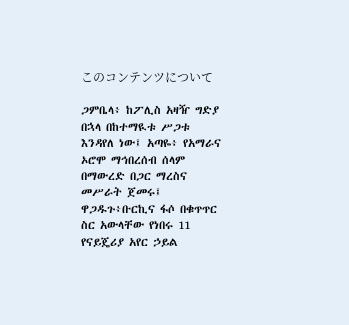このコンテンツについて

ጋምቤላ፥ ከፖሊስ አዛዥ ግድያ በኋላ በከተማዪቱ ሥጋቱ እንዳየለ ነው፤ አጣዬ፥ የአማራና ኦሮሞ ማኅበረሰብ ሰላም በማውረድ በጋር ማረስና መሥራት ጀመሩ፤ ዋጋዱጉ፥ቡርኪና ፋሶ በቁጥጥር ስር አውላቸው የነበሩ 11 የናይጄሪያ አየር ኃይል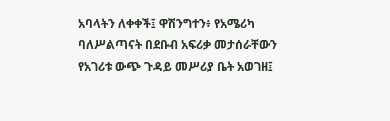አባላትን ለቀቀች፤ ዋሽንግተን፥ የአሜሪካ ባለሥልጣናት በደቡብ አፍሪቃ መታሰራቸውን የአገሪቱ ውጭ ጉዳይ መሥሪያ ቤት አወገዘ፤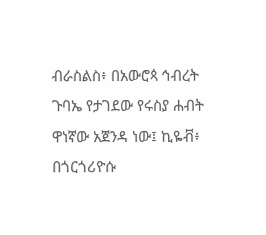ብራስልስ፥ በአውሮጳ ኅብረት ጉባኤ የታገደው የሩስያ ሐብት ዋነኛው አጀንዳ ነው፤ ኪዬቭ፥ በጎርጎሪዮሱ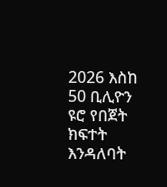2026 እስከ 50 ቢሊዮን ዩሮ የበጀት ክፍተት እንዳለባት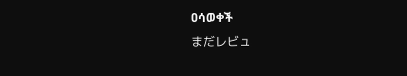ዐሳወቀች
まだレビュ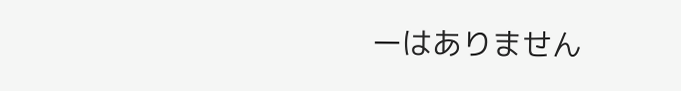ーはありません